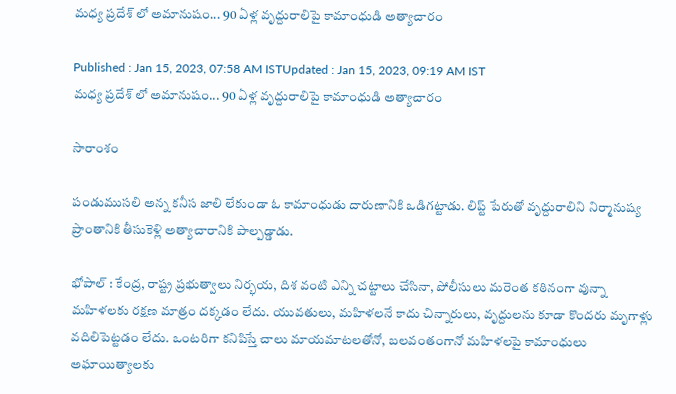మధ్య ప్రదేశ్ లో అమానుషం... 90 ఏళ్ల వృద్దురాలిపై కామాంధుడి అత్యాచారం

Published : Jan 15, 2023, 07:58 AM ISTUpdated : Jan 15, 2023, 09:19 AM IST
మధ్య ప్రదేశ్ లో అమానుషం... 90 ఏళ్ల వృద్దురాలిపై కామాంధుడి అత్యాచారం

సారాంశం

పండుముసలి అన్న కనీస జాలి లేకుండా ఓ కామాంధుడు దారుణానికి ఒడిగట్టాడు. లిప్ట్ పేరుతో వృద్దురాలిని నిర్మానుష్య ప్రాంతానికి తీసుకెళ్లి అత్యాచారానికి పాల్పడ్డాడు.

భోపాల్ : కేంద్ర, రాష్ట్ర ప్రభుత్వాలు నిర్భయ, దిశ వంటి ఎన్ని చట్టాలు చేసినా, పోలీసులు మరెంత కఠినంగా వున్నా మహిళలకు రక్షణ మాత్రం దక్కడం లేదు. యువతులు, మహిళలనే కాదు చిన్నారులు, వృద్దులను కూడా కొందరు మృగాళ్లు వదిలిపెట్టడం లేదు. ఒంటరిగా కనిపిస్తే చాలు మాయమాటలతోనో, బలవంతంగానో మహిళలపై కామాంధులు అఘాయిత్యాలకు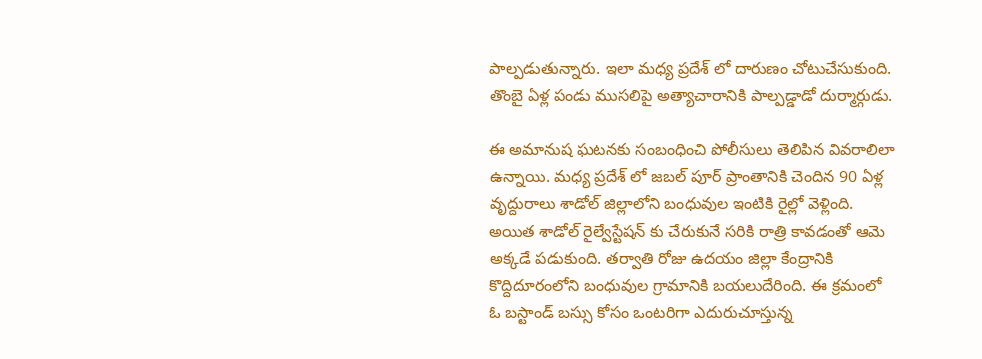పాల్పడుతున్నారు. ఇలా మధ్య ప్రదేశ్ లో దారుణం చోటుచేసుకుంది. తొంబై ఏళ్ల పండు ముసలిపై అత్యాచారానికి పాల్పడ్డాడో దుర్మార్గుడు.

ఈ అమానుష ఘటనకు సంబంధించి పోలీసులు తెలిపిన వివరాలిలా ఉన్నాయి. మధ్య ప్రదేశ్ లో జబల్ పూర్ ప్రాంతానికి చెందిన 90 ఏళ్ల వృద్దురాలు శాడోల్ జిల్లాలోని బంధువుల ఇంటికి రైల్లో వెళ్లింది. అయిత శాడోల్ రైల్వేస్టేషన్ కు చేరుకునే సరికి రాత్రి కావడంతో ఆమె అక్కడే పడుకుంది. తర్వాతి రోజు ఉదయం జిల్లా కేంద్రానికి కొద్దిదూరంలోని బంధువుల గ్రామానికి బయలుదేరింది. ఈ క్రమంలో ఓ బస్టాండ్ బస్సు కోసం ఒంటరిగా ఎదురుచూస్తున్న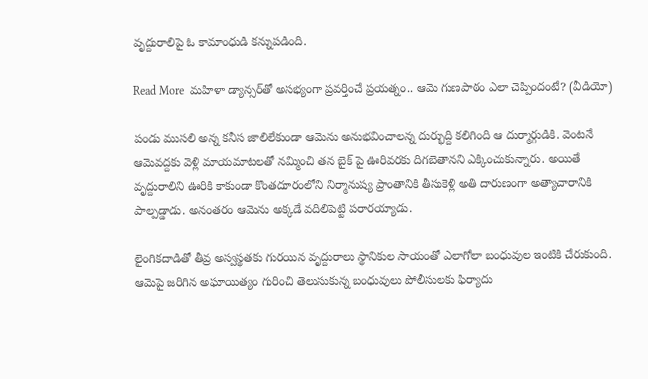వృద్దురాలిపై ఓ కామాంధుడి కన్నుపడింది.

Read More  మహిళా డ్యాన్సర్‌తో అసభ్యంగా ప్రవర్తించే ప్రయత్నం.. ఆమె గుణపాఠం ఎలా చెప్పిందంటే? (వీడియో)

పండు ముసలి అన్న కనీస జాలిలేకుండా ఆమెను అనుభవించాలన్న దుర్భుద్ది కలిగింది ఆ దుర్మార్గుడికి. వెంటనే ఆమెవద్దకు వెళ్లి మాయమాటలతో నమ్మించి తన బైక్ పై ఊరివరకు దిగబెతానని ఎక్కించుకున్నారు. అయితే వృద్దురాలిని ఊరికి కాకుండా కొంతదూరంలోని నిర్మానుష్య ప్రాంతానికి తీసుకెళ్లి అతి దారుణంగా అత్యాచారానికి పాల్పడ్డాడు. అనంతరం ఆమెను అక్కడే వదిలిపెట్టి పరారయ్యాడు.

లైంగికదాడితో తీవ్ర అస్వస్థతకు గురయిన వృద్దురాలు స్థానికుల సాయంతో ఎలాగోలా బంధువుల ఇంటికి చేరుకుంది. ఆమెపై జరిగిన అఘాయిత్యం గురించి తెలుసుకున్న బంధువులు పోలీసులకు ఫిర్యాదు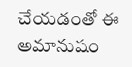చేయడంతో ఈ అమానుషం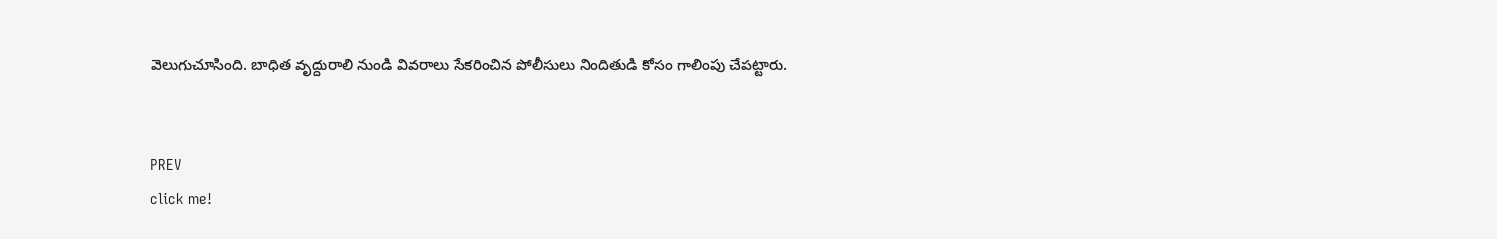వెలుగుచూసింది. బాధిత వృద్దురాలి నుండి వివరాలు సేకరించిన పోలీసులు నిందితుడి కోసం గాలింపు చేపట్టారు.


PREV
click me!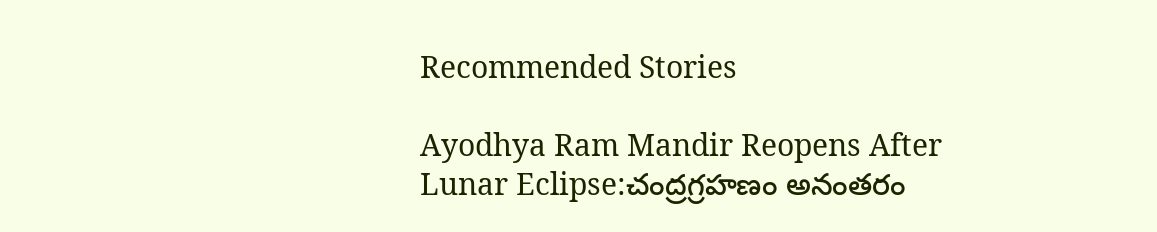Recommended Stories

Ayodhya Ram Mandir Reopens After Lunar Eclipse:చంద్రగ్రహణం అనంతరం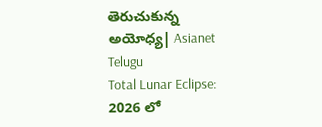తెరుచుకున్న అయోధ్య| Asianet Telugu
Total Lunar Eclipse: 2026 లో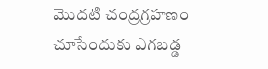మొదటి చంద్రగ్రహణం చూసేందుకు ఎగబడ్డ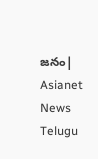జనం| Asianet News Telugu